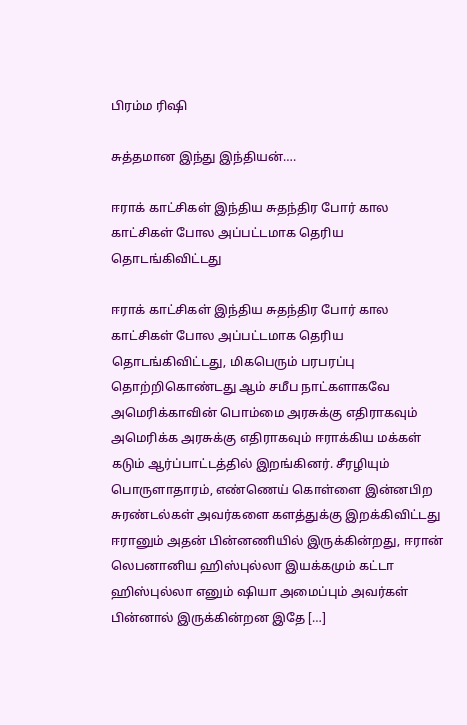பிரம்ம ரிஷி

சுத்தமான இந்து இந்தியன்….

ஈராக் காட்சிகள் இந்திய சுதந்திர போர் கால காட்சிகள் போல அப்பட்டமாக தெரிய தொடங்கிவிட்டது

ஈராக் காட்சிகள் இந்திய சுதந்திர போர் கால காட்சிகள் போல அப்பட்டமாக தெரிய தொடங்கிவிட்டது, மிகபெரும் பரபரப்பு தொற்றிகொண்டது ஆம் சமீப நாட்களாகவே அமெரிக்காவின் பொம்மை அரசுக்கு எதிராகவும் அமெரிக்க அரசுக்கு எதிராகவும் ஈராக்கிய மக்கள் கடும் ஆர்ப்பாட்டத்தில் இறங்கினர். சீரழியும் பொருளாதாரம், எண்ணெய் கொள்ளை இன்னபிற சுரண்டல்கள் அவர்களை களத்துக்கு இறக்கிவிட்டது ஈரானும் அதன் பின்னணியில் இருக்கின்றது, ஈரான் லெபனானிய ஹிஸ்புல்லா இயக்கமும் கட்டா ஹிஸ்புல்லா எனும் ஷியா அமைப்பும் அவர்கள் பின்னால் இருக்கின்றன‌ இதே […]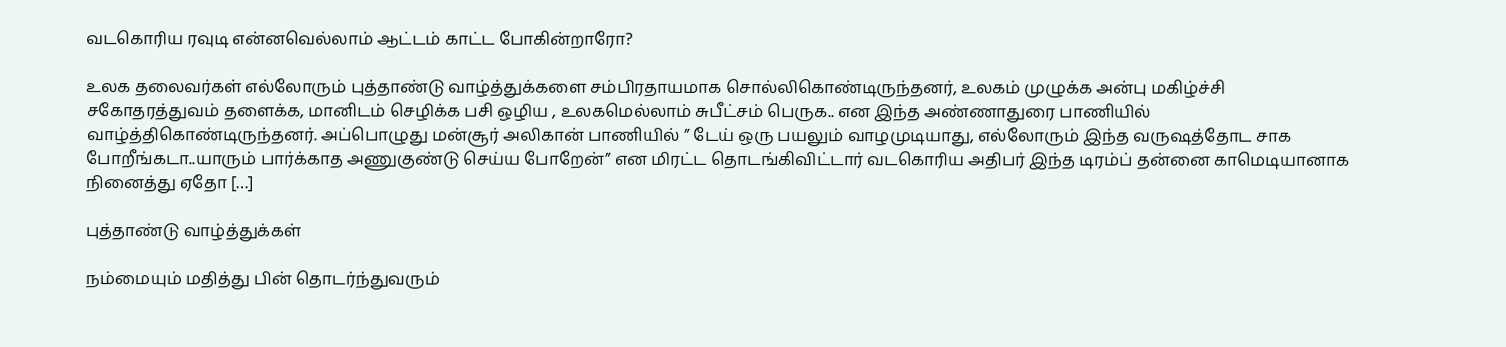வடகொரிய ரவுடி என்னவெல்லாம் ஆட்டம் காட்ட போகின்றாரோ?

உலக தலைவர்கள் எல்லோரும் புத்தாண்டு வாழ்த்துக்களை சம்பிரதாயமாக சொல்லிகொண்டிருந்தனர், உலகம் முழுக்க அன்பு மகிழ்ச்சி சகோதரத்துவம் தளைக்க, மானிடம் செழிக்க பசி ஒழிய , உலகமெல்லாம் சுபீட்சம் பெருக.. என இந்த அண்ணாதுரை பாணியில் வாழ்த்திகொண்டிருந்தனர். அப்பொழுது மன்சூர் அலிகான் பாணியில் ” டேய் ஒரு பயலும் வாழமுடியாது, எல்லோரும் இந்த வருஷத்தோட சாக போறீங்கடா..யாரும் பார்க்காத அணுகுண்டு செய்ய போறேன்” என மிரட்ட தொடங்கிவிட்டார் வடகொரிய அதிபர் இந்த டிரம்ப் தன்னை காமெடியானாக நினைத்து ஏதோ […]

புத்தாண்டு வாழ்த்துக்கள்

நம்மையும் மதித்து பின் தொடர்ந்துவரும்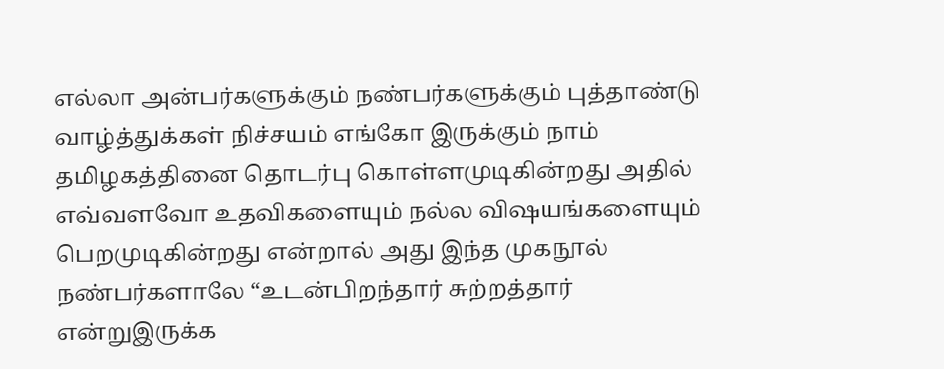எல்லா அன்பர்களுக்கும் நண்பர்களுக்கும் புத்தாண்டு வாழ்த்துக்கள் நிச்சயம் எங்கோ இருக்கும் நாம் தமிழகத்தினை தொடர்பு கொள்ளமுடிகின்றது அதில் எவ்வளவோ உதவிகளையும் நல்ல விஷயங்களையும் பெறமுடிகின்றது என்றால் அது இந்த முகநூல் நண்பர்களாலே “உடன்பிறந்தார் சுற்றத்தார் என்றுஇருக்க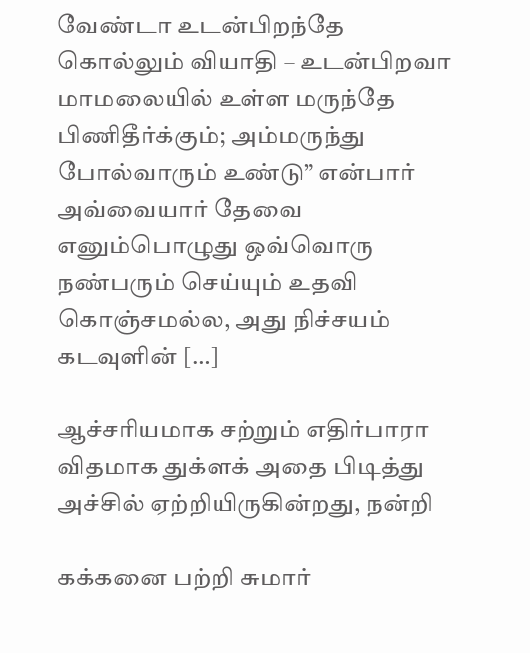வேண்டா உடன்பிறந்தே கொல்லும் வியாதி – உடன்பிறவா மாமலையில் உள்ள மருந்தே பிணிதீர்க்கும்; அம்மருந்து போல்வாரும் உண்டு” என்பார் அவ்வையார் தேவை எனும்பொழுது ஒவ்வொரு நண்பரும் செய்யும் உதவி கொஞ்சமல்ல, அது நிச்சயம் கடவுளின் […]

ஆச்சரியமாக சற்றும் எதிர்பாரா விதமாக துக்ளக் அதை பிடித்து அச்சில் ஏற்றியிருகின்றது, நன்றி

கக்கனை பற்றி சுமார்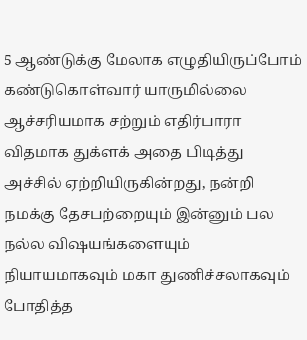5 ஆண்டுக்கு மேலாக எழுதியிருப்போம் கண்டுகொள்வார் யாருமில்லை ஆச்சரியமாக சற்றும் எதிர்பாரா விதமாக துக்ளக் அதை பிடித்து அச்சில் ஏற்றியிருகின்றது, நன்றி நமக்கு தேசபற்றையும் இன்னும் பல நல்ல விஷயங்களையும் நியாயமாகவும் மகா துணிச்சலாகவும் போதித்த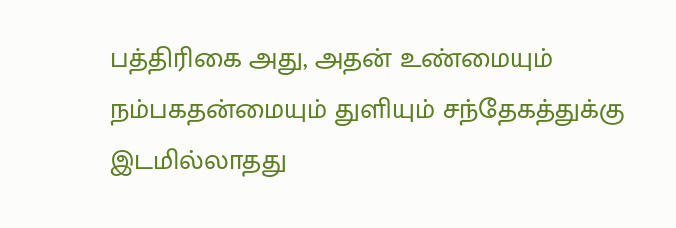பத்திரிகை அது, அதன் உண்மையும் நம்பகதன்மையும் துளியும் சந்தேகத்துக்கு இடமில்லாதது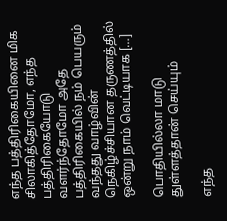எந்த பத்திரிகையினை மிக சிலாகித்தோமோ, எந்த பத்திரிகையோடு வளர்ந்தோமோ அதே பத்திரிகையில் நம் பெயரும் வந்தது வாழ்வின் நெகிழ்ச்சியான தருணத்தில் ஒன்று நாம் வெட்டியாக […]

பொதியில்லா மாடு துள்ளத்தான் செய்யும்

எந்த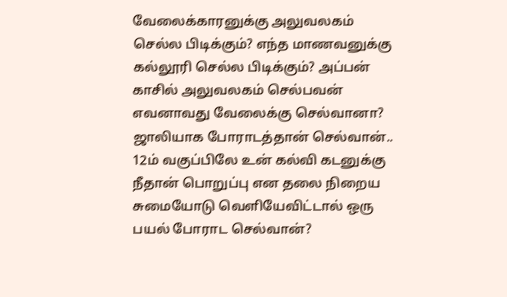வேலைக்காரனுக்கு அலுவலகம் செல்ல பிடிக்கும்? எந்த மாணவனுக்கு கல்லூரி செல்ல பிடிக்கும்? அப்பன் காசில் அலுவலகம் செல்பவன் எவனாவது வேலைக்கு செல்வானா? ஜாலியாக போராடத்தான் செல்வான்.. 12ம் வகுப்பிலே உன் கல்வி கடனுக்கு நீதான் பொறுப்பு என தலை நிறைய சுமையோடு வெளியேவிட்டால் ஒரு பயல் போராட செல்வான்?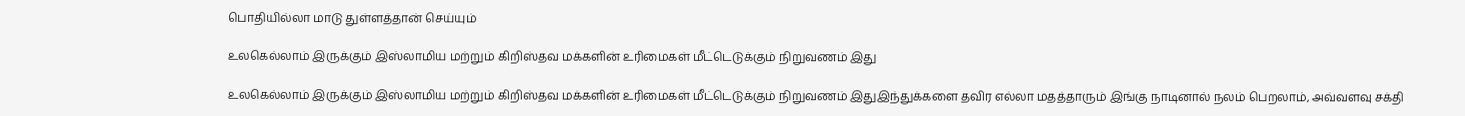பொதியில்லா மாடு துள்ளத்தான் செய்யும்

உலகெல்லாம் இருக்கும் இஸ்லாமிய மற்றும் கிறிஸ்தவ மக்களின் உரிமைகள் மீட்டெடுக்கும் நிறுவணம் இது

உலகெல்லாம் இருக்கும் இஸ்லாமிய மற்றும் கிறிஸ்தவ மக்களின் உரிமைகள் மீட்டெடுக்கும் நிறுவணம் இதுஇந்துக்களை தவிர எல்லா மதத்தாரும் இங்கு நாடினால் நலம் பெறலாம், அவ்வளவு சக்தி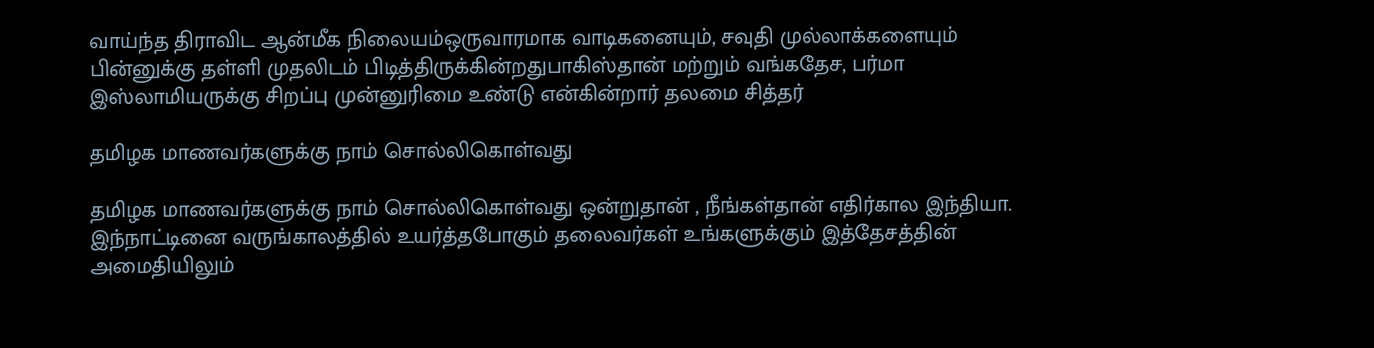வாய்ந்த‌ திராவிட ஆன்மீக நிலையம்ஒருவாரமாக வாடிகனையும், சவுதி முல்லாக்களையும் பின்னுக்கு தள்ளி முதலிடம் பிடித்திருக்கின்றதுபாகிஸ்தான் மற்றும் வங்கதேச, பர்மா இஸ்லாமியருக்கு சிறப்பு முன்னுரிமை உண்டு என்கின்றார் தலமை சித்தர்

தமிழக மாணவர்களுக்கு நாம் சொல்லிகொள்வது

தமிழக மாணவர்களுக்கு நாம் சொல்லிகொள்வது ஒன்றுதான் , நீங்கள்தான் எதிர்கால இந்தியா. இந்நாட்டினை வருங்காலத்தில் உயர்த்தபோகும் தலைவர்கள் உங்களுக்கும் இத்தேசத்தின் அமைதியிலும்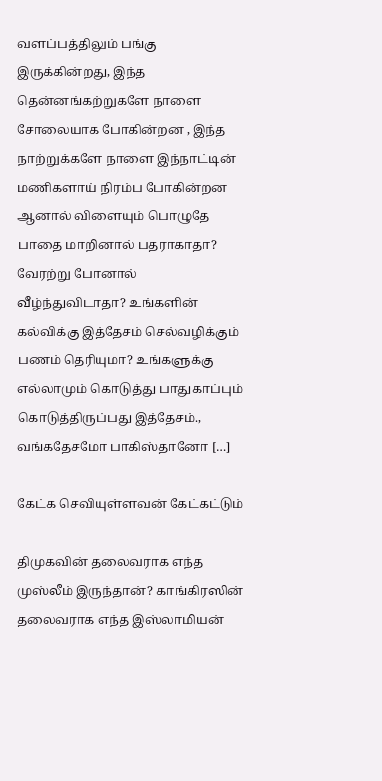வளப்பத்திலும் பங்கு இருக்கின்றது, இந்த தென்னங்கற்றுகளே நாளை சோலையாக போகின்றன , இந்த நாற்றுக்களே நாளை இந்நாட்டின் மணிகளாய் நிரம்ப போகின்றன‌ ஆனால் விளையும் பொழுதே பாதை மாறினால் பதராகாதா? வேரற்று போனால் வீழ்ந்துவிடாதா? உங்களின் கல்விக்கு இத்தேசம் செல்வழிக்கும் பணம் தெரியுமா? உங்களுக்கு எல்லாமும் கொடுத்து பாதுகாப்பும் கொடுத்திருப்பது இத்தேசம்., வங்கதேசமோ பாகிஸ்தானோ […]

கேட்க செவியுள்ளவன் கேட்கட்டும்

திமுகவின் தலைவராக எந்த முஸ்லீம் இருந்தான்? காங்கிரஸின் தலைவராக எந்த இஸ்லாமியன்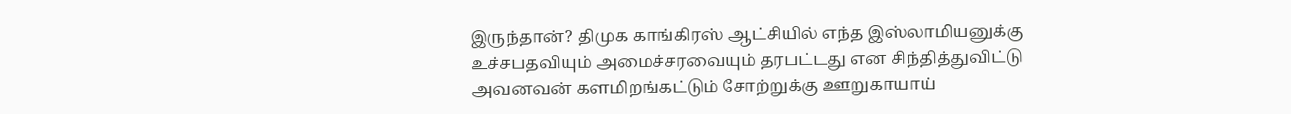இருந்தான்? திமுக காங்கிரஸ் ஆட்சியில் எந்த இஸ்லாமியனுக்கு உச்சபதவியும் அமைச்சரவையும் தரபட்டது என சிந்தித்துவிட்டு அவனவன் களமிறங்கட்டும் சோற்றுக்கு ஊறுகாயாய்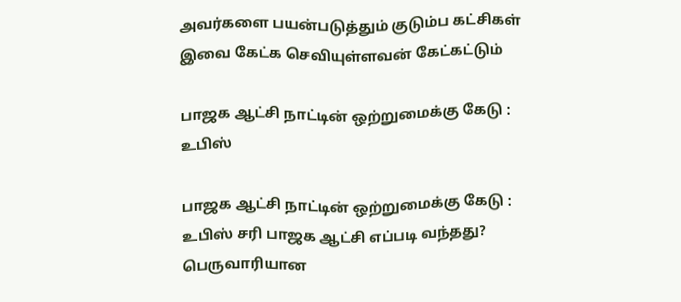அவர்களை பயன்படுத்தும் குடும்ப கட்சிகள் இவை கேட்க செவியுள்ளவன் கேட்கட்டும்

பாஜக ஆட்சி நாட்டின் ஒற்றுமைக்கு கேடு : உபிஸ்

பாஜக ஆட்சி நாட்டின் ஒற்றுமைக்கு கேடு : உபிஸ் சரி பாஜக ஆட்சி எப்படி வந்தது? பெருவாரியான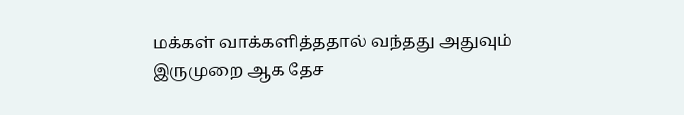மக்கள் வாக்களித்ததால் வந்தது அதுவும் இருமுறை ஆக தேச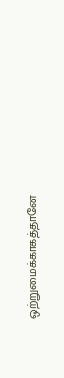ஒற்றுமைக்காகத்தானே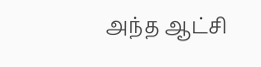அந்த ஆட்சி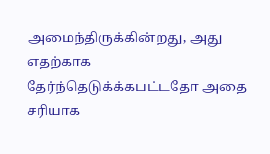அமைந்திருக்கின்றது, அது எதற்காக தேர்ந்தெடுக்க்கபட்டதோ அதை சரியாக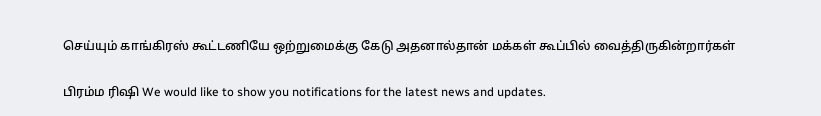செய்யும் காங்கிரஸ் கூட்டணியே ஒற்றுமைக்கு கேடு அதனால்தான் மக்கள் கூப்பில் வைத்திருகின்றார்கள்

பிரம்ம ரிஷி We would like to show you notifications for the latest news and updates.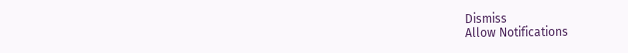Dismiss
Allow Notifications